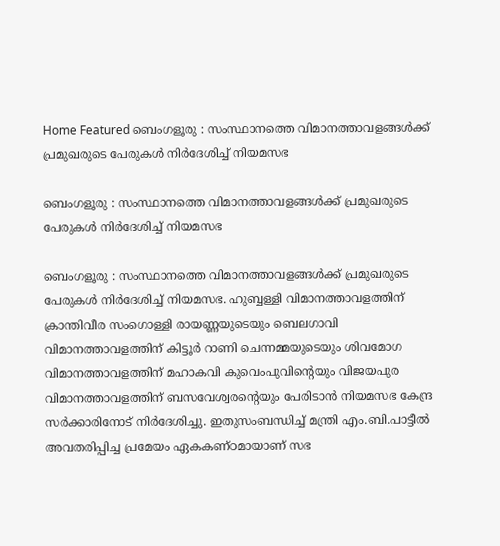Home Featured ബെംഗളൂരു : സംസ്ഥാനത്തെ വിമാനത്താവളങ്ങൾക്ക് പ്രമുഖരുടെ പേരുകൾ നിർദേശിച്ച് നിയമസഭ

ബെംഗളൂരു : സംസ്ഥാനത്തെ വിമാനത്താവളങ്ങൾക്ക് പ്രമുഖരുടെ പേരുകൾ നിർദേശിച്ച് നിയമസഭ

ബെംഗളൂരു : സംസ്ഥാനത്തെ വിമാനത്താവളങ്ങൾക്ക് പ്രമുഖരുടെ പേരുകൾ നിർദേശിച്ച് നിയമസഭ. ഹുബ്ബള്ളി വിമാനത്താവളത്തിന് ക്രാന്തിവീര സംഗൊള്ളി രായണ്ണയുടെയും ബെലഗാവി വിമാനത്താവളത്തിന് കിട്ടൂർ റാണി ചെന്നമ്മയുടെയും ശിവമോഗ വിമാനത്താവളത്തിന് മഹാകവി കുവെംപുവിന്റെയും വിജയപുര വിമാനത്താവളത്തിന് ബസവേശ്വരന്റെയും പേരിടാൻ നിയമസഭ കേന്ദ്ര സർക്കാരിനോട് നിർദേശിച്ചു. ഇതുസംബന്ധിച്ച് മന്ത്രി എം.ബി.പാട്ടീൽ അവതരിപ്പിച്ച പ്രമേയം ഏകകണ്ഠമായാണ് സഭ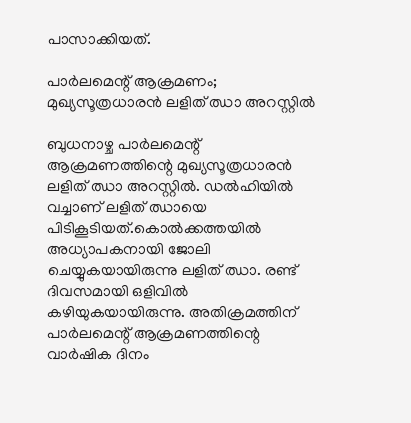പാസാക്കിയത്.

പാര്‍ലമെന്റ് ആക്രമണം; മുഖ്യസൂത്രധാരൻ ലളിത് ഝാ അറസ്റ്റില്‍

ബുധനാഴ്ച പാര്‍ലമെന്റ് ആക്രമണത്തിന്റെ മുഖ്യസൂത്രധാരൻ ലളിത് ഝാ അറസ്റ്റില്‍. ഡല്‍ഹിയില്‍ വച്ചാണ് ലളിത് ഝായെ പിടികൂടിയത്.കൊല്‍ക്കത്തയില്‍ അധ്യാപകനായി ജോലി ചെയ്യുകയായിരുന്നു ലളിത് ഝാ. രണ്ട് ദിവസമായി ഒളിവില്‍ കഴിയുകയായിരുന്നു. അതിക്രമത്തിന് പാര്‍ലമെന്റ് ആക്രമണത്തിന്റെ വാര്‍ഷിക ദിനം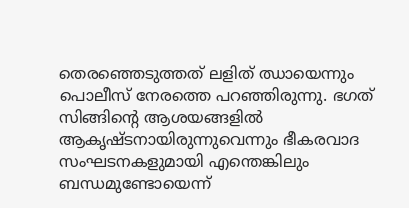തെരഞ്ഞെടുത്തത് ലളിത് ഝായെന്നും പൊലീസ് നേരത്തെ പറഞ്ഞിരുന്നു. ഭഗത് സിങ്ങിൻ്റെ ആശയങ്ങളില്‍ ആകൃഷ്ടനായിരുന്നുവെന്നും ഭീകരവാദ സംഘടനകളുമായി എന്തെങ്കിലും ബന്ധമുണ്ടോയെന്ന്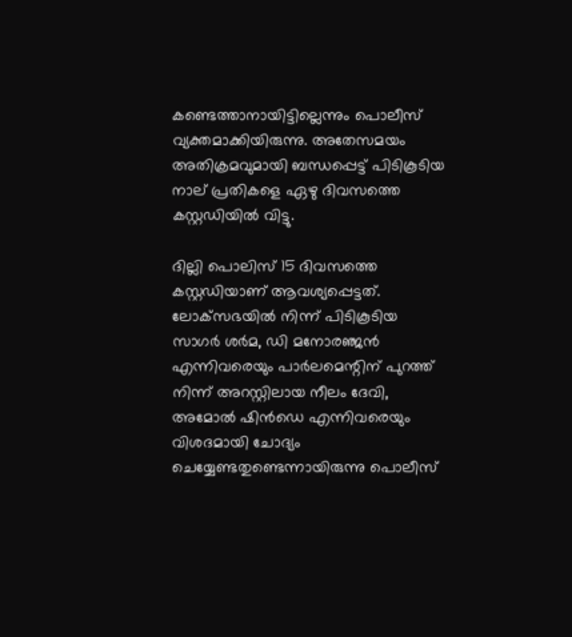കണ്ടെത്താനായിട്ടില്ലെന്നും പൊലീസ് വ്യക്തമാക്കിയിരുന്നു. അതേസമയം അതിക്രമവുമായി ബന്ധപ്പെട്ട് പിടികൂടിയ നാല് പ്രതികളെ ഏഴു ദിവസത്തെ കസ്റ്റഡിയില്‍ വിട്ടു.

ദില്ലി പൊലിസ് 15 ദിവസത്തെ കസ്റ്റഡിയാണ് ആവശ്യപ്പെട്ടത്. ലോക്‌സഭയില്‍ നിന്ന് പിടികൂടിയ സാഗര്‍ ശര്‍മ, ഡി മനോരഞ്ജൻ എന്നിവരെയും പാര്‍ലമെന്റിന് പുറത്ത് നിന്ന് അറസ്റ്റിലായ നീലം ദേവി, അമോല്‍ ഷിൻഡെ എന്നിവരെയും വിശദമായി ചോദ്യം ചെയ്യേണ്ടതുണ്ടെന്നായിരുന്നു പൊലീസ്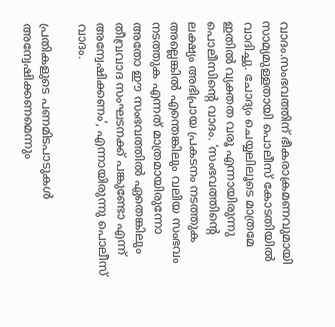വാദം.സംഭവത്തിന് ഭീകരാക്രമണവുമായി സാമ്യമുള്ളതായി പൊലീസ് കോടതിയില്‍ വാദിച്ചു. ചോദ്യം ചെയ്യലിലൂടെ മാത്രമേ ഇതില്‍ വ്യക്തത വരൂ എന്നായിരുന്നു പൊലീസിൻ്റെ വാദം. ‘സംഭവത്തിന്റെ ലക്ഷ്യം അഭിപ്രായ പ്രകടനം നടത്തുക അല്ലെങ്കില്‍ എന്തെങ്കിലും വലിയ സംഭവം നടത്തുക എന്നത് മാത്രമായിരുന്നോ അതോ ഈ സംഭവത്തില്‍ ഏതെങ്കിലും തീവ്രവാദ സംഘടനക്ക് പങ്കുണ്ടോ എന്ന് അന്വേഷിക്കണം’, എന്നായിരുന്നു പൊലീസ് വാദം.

പ്രതികളുടെ പണമിടപാടുകള്‍ അന്വേഷിക്കണമെന്നും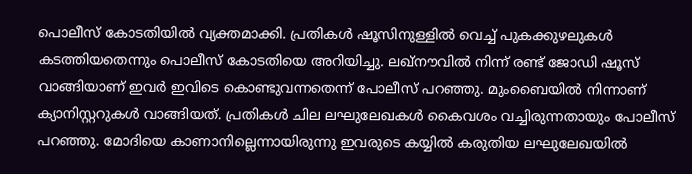പൊലീസ് കോടതിയില്‍ വ്യക്തമാക്കി. പ്രതികള്‍ ഷൂസിനുള്ളില്‍ വെച്ച്‌ പുകക്കുഴലുകള്‍ കടത്തിയതെന്നും പൊലീസ് കോടതിയെ അറിയിച്ചു. ലഖ്‌നൗവില്‍ നിന്ന് രണ്ട് ജോഡി ഷൂസ് വാങ്ങിയാണ് ഇവര്‍ ഇവിടെ കൊണ്ടുവന്നതെന്ന് പോലീസ് പറഞ്ഞു. മുംബൈയില്‍ നിന്നാണ് ക്യാനിസ്റ്ററുകള്‍ വാങ്ങിയത്. പ്രതികള്‍ ചില ലഘുലേഖകള്‍ കൈവശം വച്ചിരുന്നതായും പോലീസ് പറഞ്ഞു. മോദിയെ കാണാനില്ലെന്നായിരുന്നു ഇവരുടെ കയ്യില്‍ കരുതിയ ലഘുലേഖയില്‍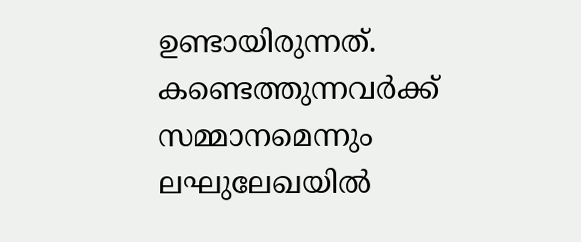ഉണ്ടായിരുന്നത്. കണ്ടെത്തുന്നവര്‍ക്ക് സമ്മാനമെന്നും ലഘുലേഖയില്‍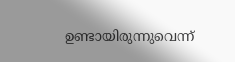ഉണ്ടായിരുന്നുവെന്ന്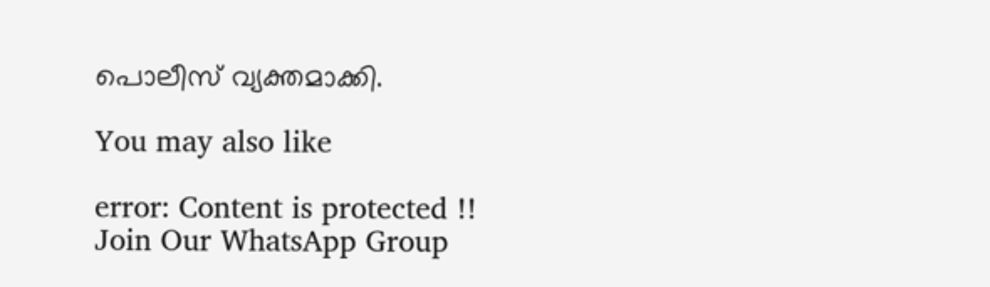പൊലീസ് വ്യക്തമാക്കി.

You may also like

error: Content is protected !!
Join Our WhatsApp Group